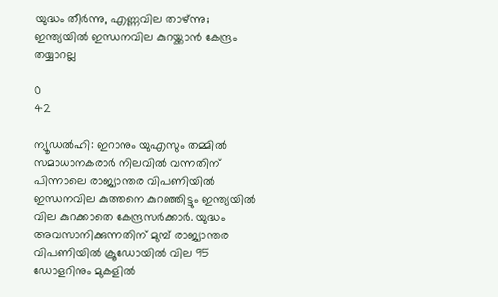യുദ്ധം തീർന്നു, എണ്ണവില താഴ്ന്നു; ഇന്ത്യയിൽ ഇന്ധനവില കുറയ്ക്കാൻ കേന്ദ്രം തയ്യാറല്ല

0
42

ന്യൂഡല്‍ഹി: ഇറാനും യുഎസും തമ്മില്‍ സമാധാനകരാര്‍ നിലവില്‍ വന്നതിന് പിന്നാലെ രാജ്യാന്തര വിപണിയില്‍ ഇന്ധനവില കുത്തനെ കുറഞ്ഞിട്ടും ഇന്ത്യയില്‍ വില കുറക്കാതെ കേന്ദ്രസര്‍ക്കാര്‍. യുദ്ധം അവസാനിക്കുന്നതിന് മുമ്പ് രാജ്യാന്തര വിപണിയില്‍ ക്രൂഡോയില്‍ വില 95 ഡോളറിനും മുകളില്‍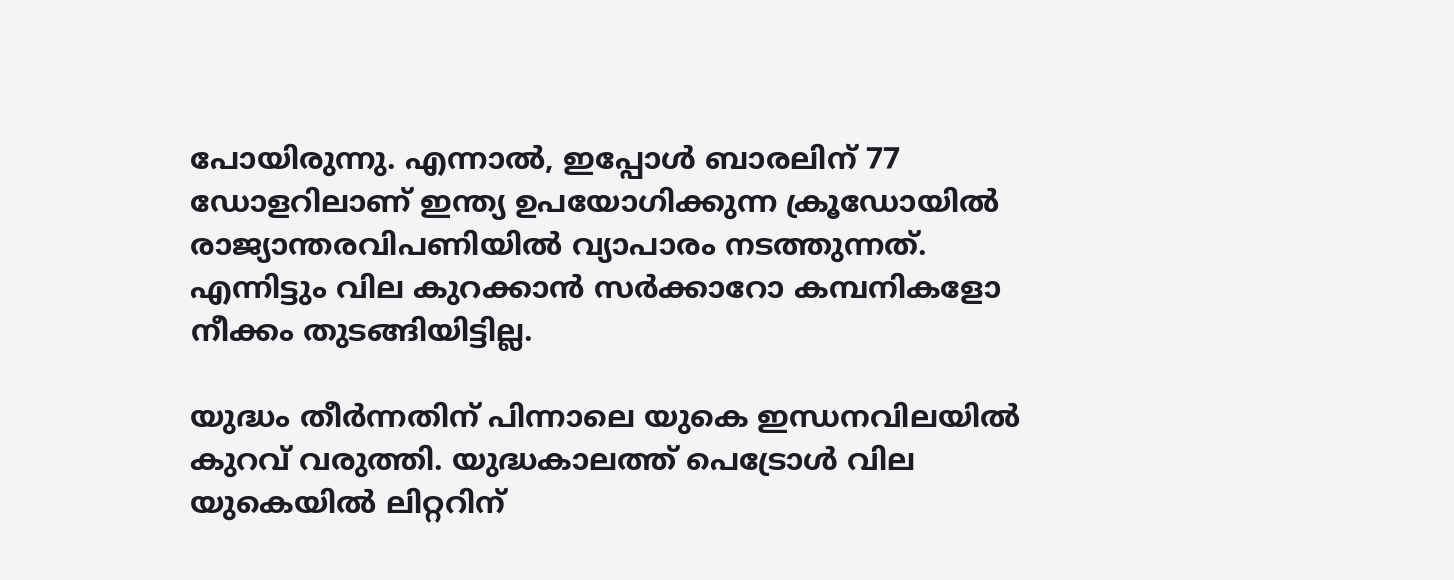പോയിരുന്നു. എന്നാല്‍, ഇപ്പോള്‍ ബാരലിന് 77 ഡോളറിലാണ് ഇന്ത്യ ഉപയോഗിക്കുന്ന ക്രൂഡോയില്‍ രാജ്യാന്തരവിപണിയില്‍ വ്യാപാരം നടത്തുന്നത്. എന്നിട്ടും വില കുറക്കാന്‍ സര്‍ക്കാറോ കമ്പനികളോ നീക്കം തുടങ്ങിയിട്ടില്ല.

യുദ്ധം തീര്‍ന്നതിന് പിന്നാലെ യുകെ ഇന്ധനവിലയില്‍ കുറവ് വരുത്തി. യുദ്ധകാലത്ത് പെട്രോള്‍ വില യുകെയില്‍ ലിറ്ററിന്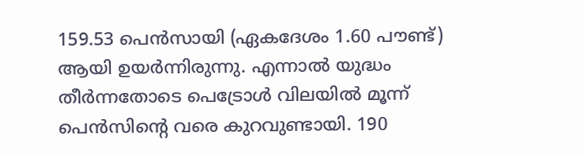159.53 പെന്‍സായി (ഏകദേശം 1.60 പൗണ്ട്) ആയി ഉയര്‍ന്നിരുന്നു. എന്നാല്‍ യുദ്ധം തീര്‍ന്നതോടെ പെട്രോള്‍ വിലയില്‍ മൂന്ന് പെന്‍സിന്റെ വരെ കുറവുണ്ടായി. 190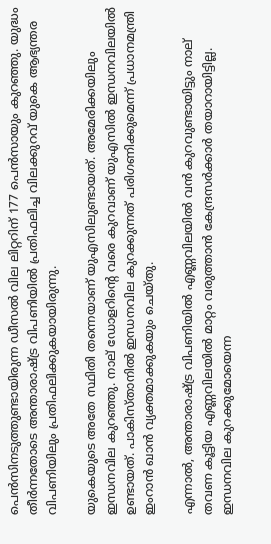പെന്‍സിനടുത്തുണ്ടായിരുന്ന ഡീസല്‍ വില ലിറ്ററിന് 177 പെന്‍സായും കുറഞ്ഞു. യുദ്ധം തീര്‍ന്നതോടെ അന്താരാഷ്ട്ര വിപണിയില്‍ പ്രതിഫലിച്ച വിലക്കുറവ് യുകെ ആഭ്യന്തര വിപണിയിലും പ്രതിഫലിക്കുകയായിരുന്നു.

യുകെയുടെ അതേ സ്ഥിതി തന്നെയാണ് യുഎസിലുണ്ടായത്. അമേരിക്കയിലും ഇന്ധനവില കുറഞ്ഞു. നാല് ഡോളറിന്റെ വരെ കുറവാണ് യുഎസില്‍ ഇന്ധനവിലയില്‍ ഉണ്ടായത്. പാകിസ്താനില്‍ ഇന്ധനവില കുറക്കുന്നത് പരിഗണിക്കുമെന്ന് പ്രധാനമന്ത്രി ഇംറാന്‍ ഖാന്‍ വ്യക്തമാക്കുകയും ചെയ്തു.

എന്നാല്‍, അന്താരാഷ്ട്ര വിപണിയില്‍ എണ്ണവിലയില്‍ വന്‍ കുറവുണ്ടായിട്ടും നാല് തവണ കൂട്ടിയ എണ്ണവിലയില്‍ മാറ്റം വരുത്താന്‍ കേന്ദ്രസര്‍ക്കാര്‍ തയാറായിട്ടില്ല. ഇന്ധനവില കുറക്കുമോയെന്ന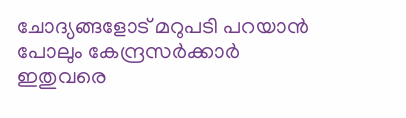ചോദ്യങ്ങളോട് മറുപടി പറയാന്‍ പോലും കേന്ദ്രസര്‍ക്കാര്‍ ഇതുവരെ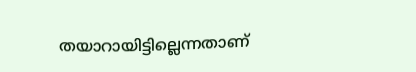തയാറായിട്ടില്ലെന്നതാണ്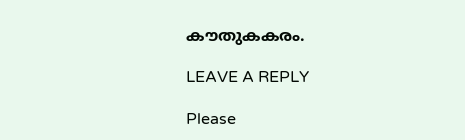കൗതുകകരം.

LEAVE A REPLY

Please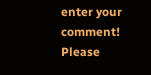enter your comment!
Please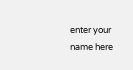enter your name here